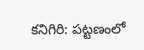కనిగిరి: పట్టణంలో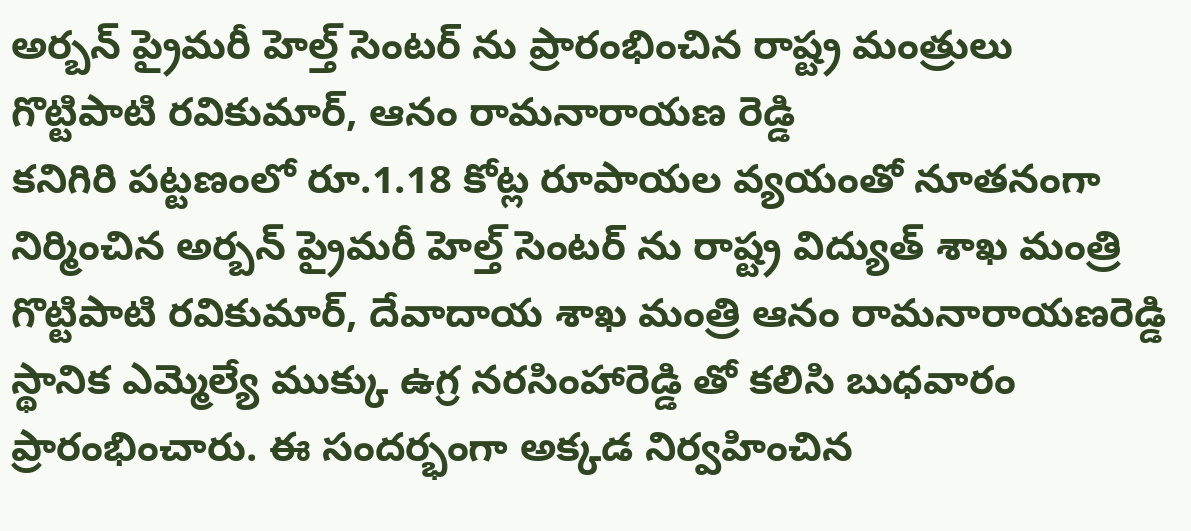అర్బన్ ప్రైమరీ హెల్త్ సెంటర్ ను ప్రారంభించిన రాష్ట్ర మంత్రులు గొట్టిపాటి రవికుమార్, ఆనం రామనారాయణ రెడ్డి
కనిగిరి పట్టణంలో రూ.1.18 కోట్ల రూపాయల వ్యయంతో నూతనంగా నిర్మించిన అర్బన్ ప్రైమరీ హెల్త్ సెంటర్ ను రాష్ట్ర విద్యుత్ శాఖ మంత్రి గొట్టిపాటి రవికుమార్, దేవాదాయ శాఖ మంత్రి ఆనం రామనారాయణరెడ్డి స్థానిక ఎమ్మెల్యే ముక్కు ఉగ్ర నరసింహారెడ్డి తో కలిసి బుధవారం ప్రారంభించారు. ఈ సందర్భంగా అక్కడ నిర్వహించిన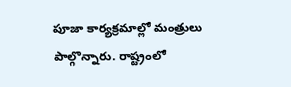పూజా కార్యక్రమాల్లో మంత్రులు పాల్గొన్నారు. రాష్ట్రంలో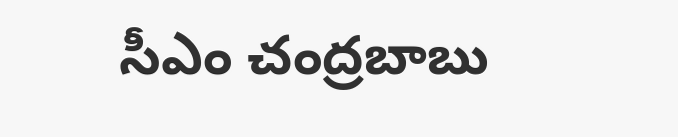సీఎం చంద్రబాబు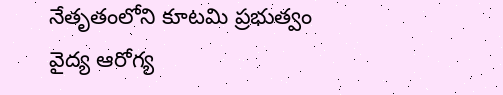నేతృతంలోని కూటమి ప్రభుత్వం వైద్య ఆరోగ్య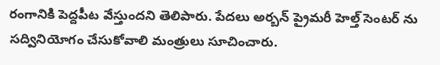రంగానికి పెద్దపీట వేస్తుందని తెలిపారు. పేదలు అర్బన్ ప్రైమరీ హెల్త్ సెంటర్ ను సద్వినియోగం చేసుకోవాలి మంత్రులు సూచించారు.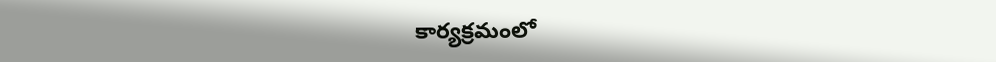కార్యక్రమంలో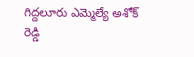గిద్దలూరు ఎమ్మెల్యే అశోక్ రెడ్డి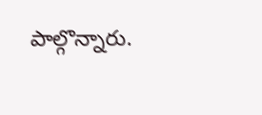పాల్గొన్నారు.